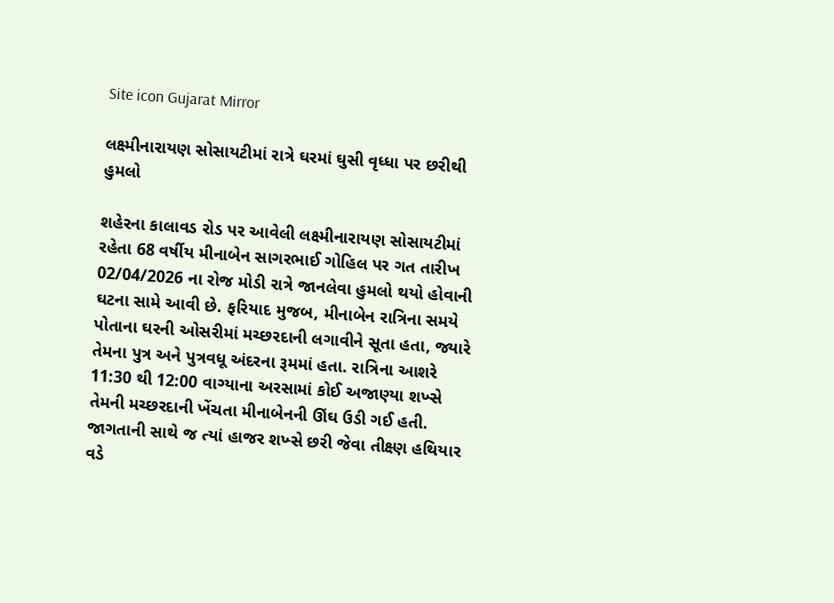Site icon Gujarat Mirror

લક્ષ્મીનારાયણ સોસાયટીમાં રાત્રે ઘરમાં ઘુસી વૃધ્ધા પર છરીથી હુમલો

શહેરના કાલાવડ રોડ પર આવેલી લક્ષ્મીનારાયણ સોસાયટીમાં રહેતા 68 વર્ષીય મીનાબેન સાગરભાઈ ગોહિલ પર ગત તારીખ 02/04/2026 ના રોજ મોડી રાત્રે જાનલેવા હુમલો થયો હોવાની ઘટના સામે આવી છે. ફરિયાદ મુજબ, મીનાબેન રાત્રિના સમયે પોતાના ઘરની ઓસરીમાં મચ્છરદાની લગાવીને સૂતા હતા, જ્યારે તેમના પુત્ર અને પુત્રવધૂ અંદરના રૂમમાં હતા. રાત્રિના આશરે 11:30 થી 12:00 વાગ્યાના અરસામાં કોઈ અજાણ્યા શખ્સે તેમની મચ્છરદાની ખેંચતા મીનાબેનની ઊંઘ ઉડી ગઈ હતી. જાગતાની સાથે જ ત્યાં હાજર શખ્સે છરી જેવા તીક્ષ્ણ હથિયાર વડે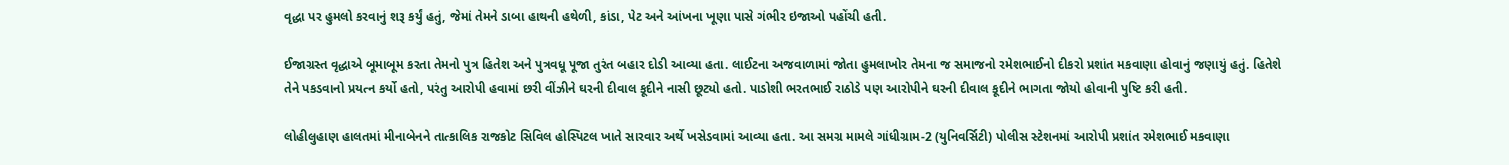વૃદ્ધા પર હુમલો કરવાનું શરૂ કર્યું હતું, જેમાં તેમને ડાબા હાથની હથેળી, કાંડા, પેટ અને આંખના ખૂણા પાસે ગંભીર ઇજાઓ પહોંચી હતી.

ઈજાગ્રસ્ત વૃદ્ધાએ બૂમાબૂમ કરતા તેમનો પુત્ર હિતેશ અને પુત્રવધૂ પૂજા તુરંત બહાર દોડી આવ્યા હતા. લાઈટના અજવાળામાં જોતા હુમલાખોર તેમના જ સમાજનો રમેશભાઈનો દીકરો પ્રશાંત મકવાણા હોવાનું જણાયું હતું. હિતેશે તેને પકડવાનો પ્રયત્ન કર્યો હતો, પરંતુ આરોપી હવામાં છરી વીંઝીને ઘરની દીવાલ કૂદીને નાસી છૂટ્યો હતો. પાડોશી ભરતભાઈ રાઠોડે પણ આરોપીને ઘરની દીવાલ કૂદીને ભાગતા જોયો હોવાની પુષ્ટિ કરી હતી.

લોહીલુહાણ હાલતમાં મીનાબેનને તાત્કાલિક રાજકોટ સિવિલ હોસ્પિટલ ખાતે સારવાર અર્થે ખસેડવામાં આવ્યા હતા. આ સમગ્ર મામલે ગાંધીગ્રામ-2 (યુનિવર્સિટી) પોલીસ સ્ટેશનમાં આરોપી પ્રશાંત રમેશભાઈ મકવાણા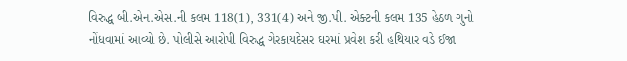વિરુદ્ધ બી.એન.એસ.ની કલમ 118(1), 331(4) અને જી.પી. એક્ટની કલમ 135 હેઠળ ગુનો નોંધવામાં આવ્યો છે. પોલીસે આરોપી વિરુદ્ધ ગેરકાયદેસર ઘરમાં પ્રવેશ કરી હથિયાર વડે ઈજા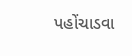પહોંચાડવા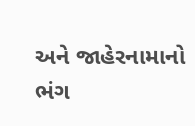અને જાહેરનામાનો ભંગ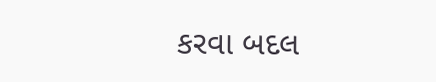કરવા બદલ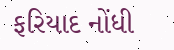ફરિયાદ નોંધી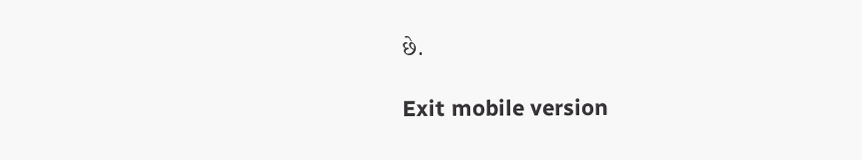છે.

Exit mobile version